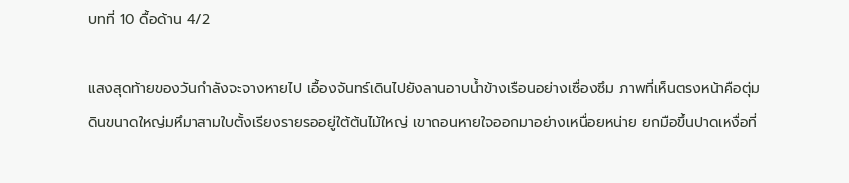บทที่ 10 ดื้อด้าน 4/2

แสงสุดท้ายของวันกำลังจะจางหายไป เอื้องจันทร์เดินไปยังลานอาบน้ำข้างเรือนอย่างเซื่องซึม ภาพที่เห็นตรงหน้าคือตุ่มดินขนาดใหญ่มหึมาสามใบตั้งเรียงรายรออยู่ใต้ต้นไม้ใหญ่ เขาถอนหายใจออกมาอย่างเหนื่อยหน่าย ยกมือขึ้นปาดเหงื่อที่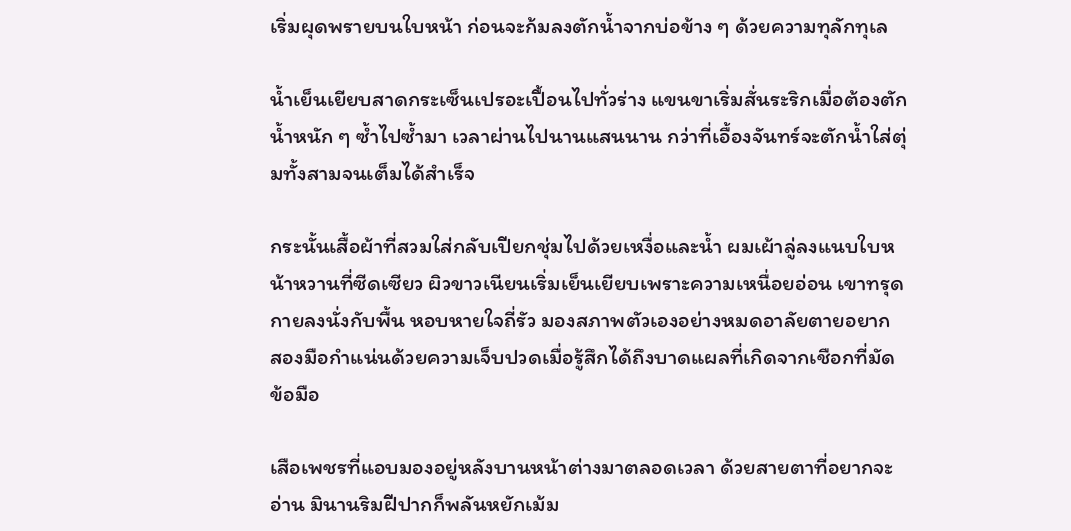เริ่มผุดพรายบนใบหน้า ก่อนจะก้มลงตักน้ำจากบ่อข้าง ๆ ด้วยความทุลักทุเล

น้ำเย็นเยียบสาดกระเซ็นเปรอะเปื้อนไปทั่วร่าง แขนขาเริ่มสั่นระริกเมื่อต้องตักน้ำหนัก ๆ ซ้ำไปซ้ำมา เวลาผ่านไปนานแสนนาน กว่าที่เอื้องจันทร์จะตักน้ำใส่ตุ่มทั้งสามจนเต็มได้สำเร็จ

กระนั้นเสื้อผ้าที่สวมใส่กลับเปียกชุ่มไปด้วยเหงื่อและน้ำ ผมเผ้าลู่ลงแนบใบหน้าหวานที่ซีดเซียว ผิวขาวเนียนเริ่มเย็นเยียบเพราะความเหนื่อยอ่อน เขาทรุดกายลงนั่งกับพื้น หอบหายใจถี่รัว มองสภาพตัวเองอย่างหมดอาลัยตายอยาก สองมือกำแน่นด้วยความเจ็บปวดเมื่อรู้สึกได้ถึงบาดแผลที่เกิดจากเชือกที่มัดข้อมือ

เสือเพชรที่แอบมองอยู่หลังบานหน้าต่างมาตลอดเวลา ด้วยสายตาที่อยากจะอ่าน มินานริมฝีปากก็พลันหยักเม้ม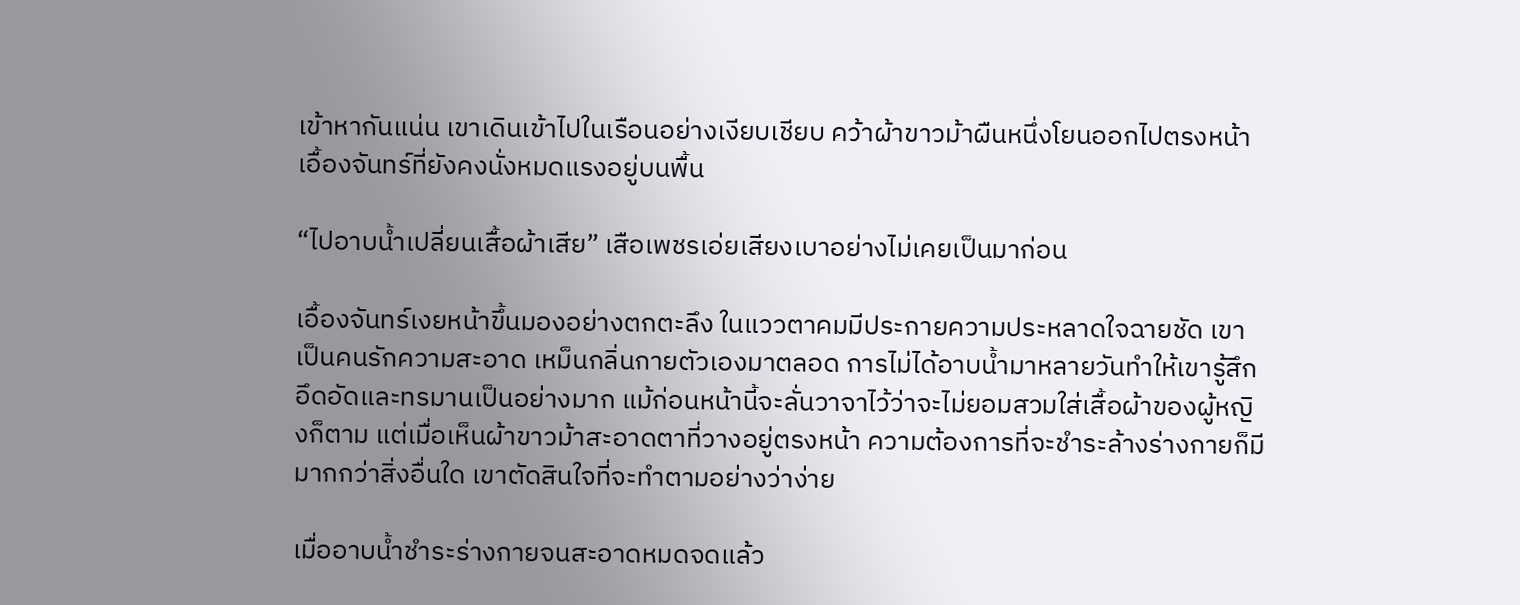เข้าหากันแน่น เขาเดินเข้าไปในเรือนอย่างเงียบเชียบ คว้าผ้าขาวม้าผืนหนึ่งโยนออกไปตรงหน้าเอื้องจันทร์ที่ยังคงนั่งหมดแรงอยู่บนพื้น

“ไปอาบน้ำเปลี่ยนเสื้อผ้าเสีย” เสือเพชรเอ่ยเสียงเบาอย่างไม่เคยเป็นมาก่อน

เอื้องจันทร์เงยหน้าขึ้นมองอย่างตกตะลึง ในแววตาคมมีประกายความประหลาดใจฉายชัด เขาเป็นคนรักความสะอาด เหม็นกลิ่นกายตัวเองมาตลอด การไม่ได้อาบน้ำมาหลายวันทำให้เขารู้สึกอึดอัดและทรมานเป็นอย่างมาก แม้ก่อนหน้านี้จะลั่นวาจาไว้ว่าจะไม่ยอมสวมใส่เสื้อผ้าของผู้หญิงก็ตาม แต่เมื่อเห็นผ้าขาวม้าสะอาดตาที่วางอยู่ตรงหน้า ความต้องการที่จะชำระล้างร่างกายก็มีมากกว่าสิ่งอื่นใด เขาตัดสินใจที่จะทำตามอย่างว่าง่าย

เมื่ออาบน้ำชำระร่างกายจนสะอาดหมดจดแล้ว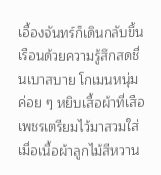เอื้องจันทร์ก็เดินกลับขึ้นเรือนด้วยความรู้สึกสดชื่นเบาสบาย โกเมนหนุ่มค่อย ๆ หยิบเสื้อผ้าที่เสือเพชรเตรียมไว้มาสวมใส่ เมื่อเนื้อผ้าลูกไม้สีหวาน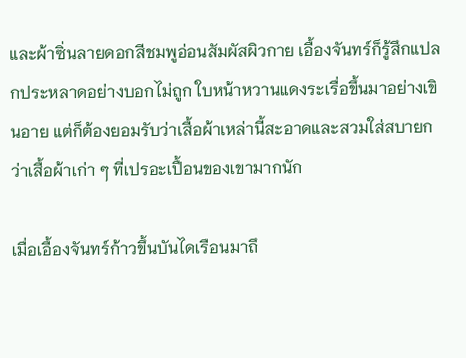และผ้าซิ่นลายดอกสีชมพูอ่อนสัมผัสผิวกาย เอื้องจันทร์ก็รู้สึกแปลกประหลาดอย่างบอกไม่ถูก ใบหน้าหวานแดงระเรื่อขึ้นมาอย่างเขินอาย แต่ก็ต้องยอมรับว่าเสื้อผ้าเหล่านี้สะอาดและสวมใส่สบายกว่าเสื้อผ้าเก่า ๆ ที่เปรอะเปื้อนของเขามากนัก

เมื่อเอื้องจันทร์ก้าวขึ้นบันไดเรือนมาถึ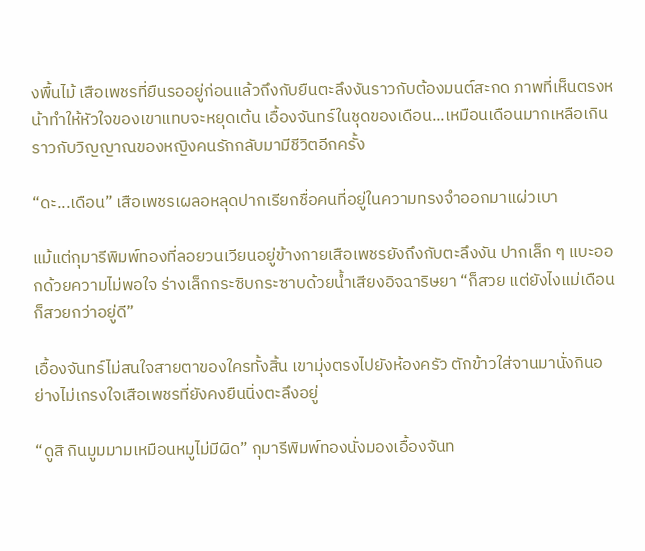งพื้นไม้ เสือเพชรที่ยืนรออยู่ก่อนแล้วถึงกับยืนตะลึงงันราวกับต้องมนต์สะกด ภาพที่เห็นตรงหน้าทำให้หัวใจของเขาแทบจะหยุดเต้น เอื้องจันทร์ในชุดของเดือน...เหมือนเดือนมากเหลือเกิน ราวกับวิญญาณของหญิงคนรักกลับมามีชีวิตอีกครั้ง

“ดะ...เดือน” เสือเพชรเผลอหลุดปากเรียกชื่อคนที่อยู่ในความทรงจำออกมาแผ่วเบา

แม้แต่กุมารีพิมพ์ทองที่ลอยวนเวียนอยู่ข้างกายเสือเพชรยังถึงกับตะลึงงัน ปากเล็ก ๆ แบะออกด้วยความไม่พอใจ ร่างเล็กกระซิบกระซาบด้วยน้ำเสียงอิจฉาริษยา “ก็สวย แต่ยังไงแม่เดือนก็สวยกว่าอยู่ดี”

เอื้องจันทร์ไม่สนใจสายตาของใครทั้งสิ้น เขามุ่งตรงไปยังห้องครัว ตักข้าวใส่จานมานั่งกินอย่างไม่เกรงใจเสือเพชรที่ยังคงยืนนิ่งตะลึงอยู่

“ดูสิ กินมูมมามเหมือนหมูไม่มีผิด” กุมารีพิมพ์ทองนั่งมองเอื้องจันท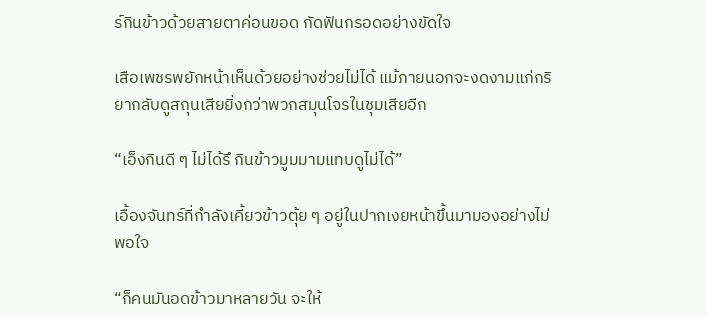ร์กินข้าวด้วยสายตาค่อนขอด กัดฟันกรอดอย่างขัดใจ

เสือเพชรพยักหน้าเห็นด้วยอย่างช่วยไม่ได้ แม้ภายนอกจะงดงามแก่กริยากลับดูสถุนเสียยิ่งกว่าพวกสมุนโจรในชุมเสียอีก

“เอ็งกินดี ๆ ไม่ได้รึ กินข้าวมูมมามแทบดูไม่ได้”

เอื้องจันทร์ที่กำลังเคี้ยวข้าวตุ้ย ๆ อยู่ในปากเงยหน้าขึ้นมามองอย่างไม่พอใจ

“ก็คนมันอดข้าวมาหลายวัน จะให้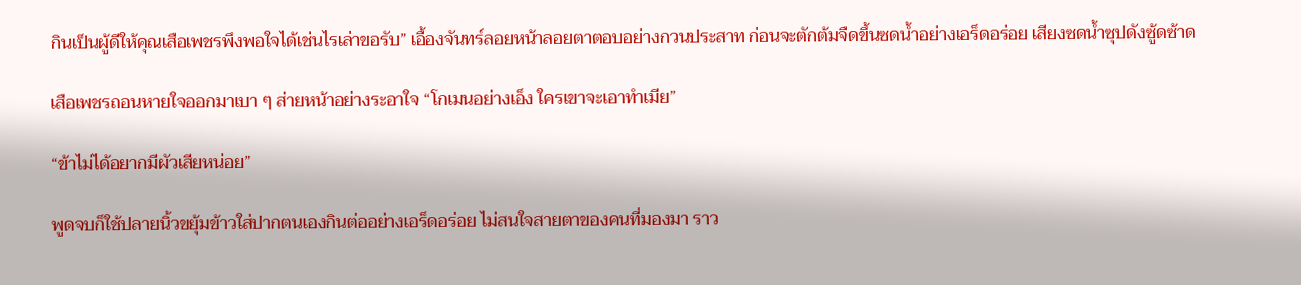กินเป็นผู้ดีให้คุณเสือเพชรพึงพอใจได้เช่นไรเล่าขอรับ” เอื้องจันทร์ลอยหน้าลอยตาตอบอย่างกวนประสาท ก่อนจะตักต้มจืดขึ้นซดน้ำอย่างเอร็ดอร่อย เสียงซดน้ำซุปดังซู้ดซ้าด

เสือเพชรถอนหายใจออกมาเบา ๆ ส่ายหน้าอย่างระอาใจ “โกเมนอย่างเอ็ง ใครเขาจะเอาทำเมีย”

“ข้าไม่ได้อยากมีผัวเสียหน่อย”

พูดจบก็ใช้ปลายนิ้วขยุ้มข้าวใส่ปากตนเองกินต่ออย่างเอร็ดอร่อย ไม่สนใจสายตาของคนที่มองมา ราว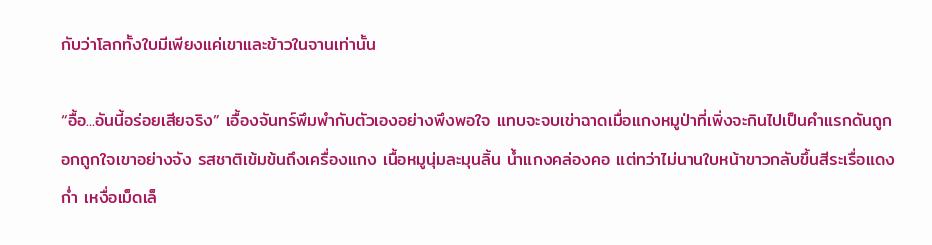กับว่าโลกทั้งใบมีเพียงแค่เขาและข้าวในจานเท่านั้น

“อื้อ...อันนี้อร่อยเสียจริง” เอื้องจันทร์พึมพำกับตัวเองอย่างพึงพอใจ แทบจะจบเข่าฉาดเมื่อแกงหมูป่าที่เพิ่งจะกินไปเป็นคำแรกดันถูกอกถูกใจเขาอย่างจัง รสชาติเข้มข้นถึงเครื่องแกง เนื้อหมูนุ่มละมุนลิ้น น้ำแกงคล่องคอ แต่ทว่าไม่นานใบหน้าขาวกลับขึ้นสีระเรื่อแดงก่ำ เหงื่อเม็ดเล็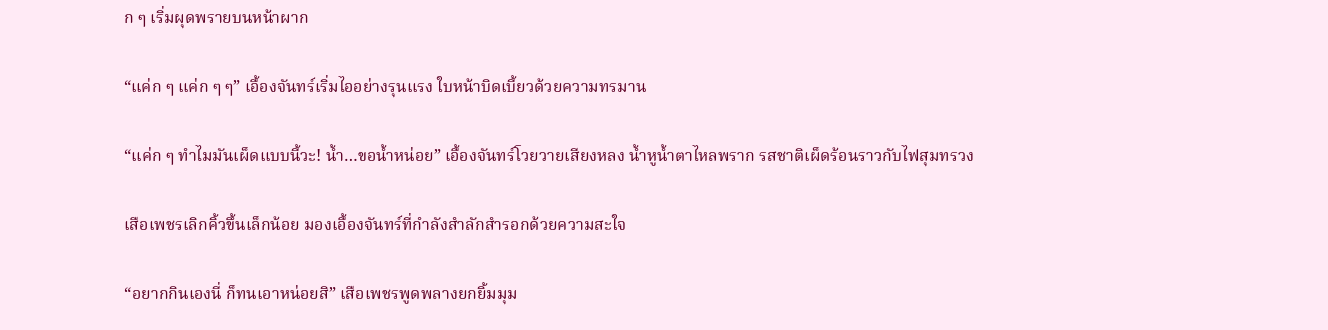ก ๆ เริ่มผุดพรายบนหน้าผาก

“แค่ก ๆ แค่ก ๆ ๆ” เอื้องจันทร์เริ่มไออย่างรุนแรง ใบหน้าบิดเบี้ยวด้วยความทรมาน

“แค่ก ๆ ทำไมมันเผ็ดแบบนี้วะ! น้ำ…ขอน้ำหน่อย” เอื้องจันทร์โวยวายเสียงหลง น้ำหูน้ำตาไหลพราก รสชาติเผ็ดร้อนราวกับไฟสุมทรวง

เสือเพชรเลิกคิ้วขึ้นเล็กน้อย มองเอื้องจันทร์ที่กำลังสำลักสำรอกด้วยความสะใจ

“อยากกินเองนี่ ก็ทนเอาหน่อยสิ” เสือเพชรพูดพลางยกยิ้มมุม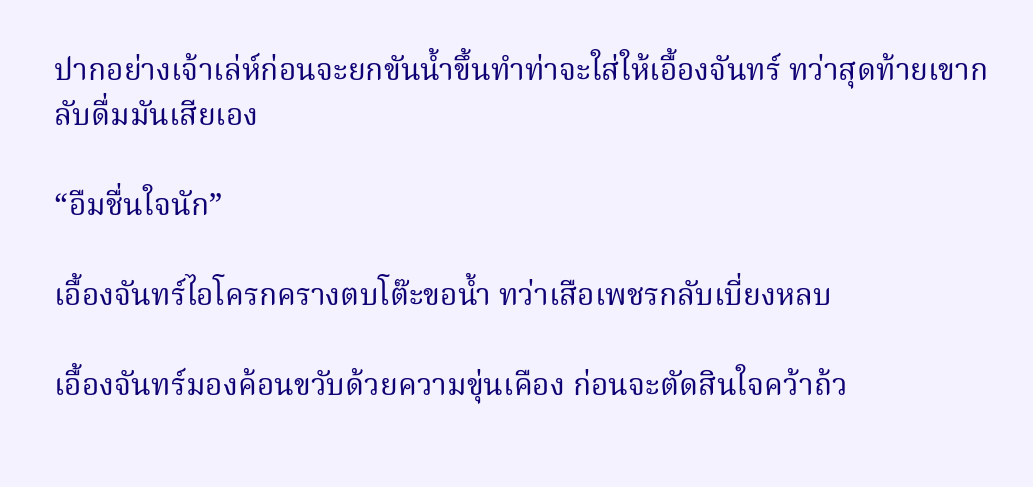ปากอย่างเจ้าเล่ห์ก่อนจะยกขันน้ำขึ้นทำท่าจะใส่ให้เอื้องจันทร์ ทว่าสุดท้ายเขากลับดื่มมันเสียเอง

“อืมชื่นใจนัก”

เอื้องจันทร์ไอโครกครางตบโต๊ะขอน้ำ ทว่าเสือเพชรกลับเบี่ยงหลบ

เอื้องจันทร์มองค้อนขวับด้วยความขุ่นเคือง ก่อนจะตัดสินใจคว้าถ้ว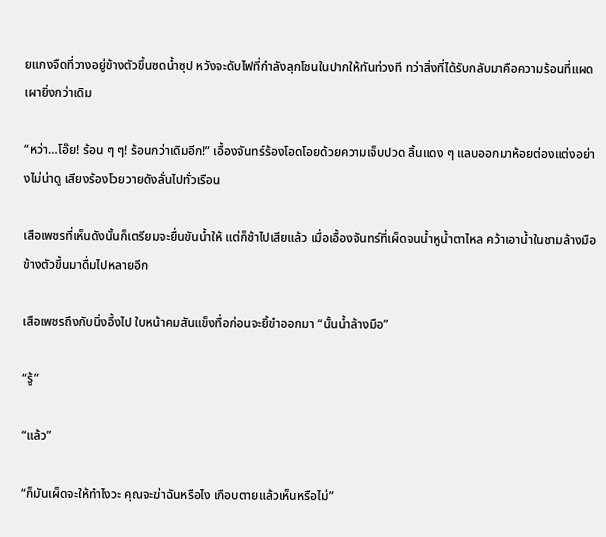ยแกงจืดที่วางอยู่ข้างตัวขึ้นซดน้ำซุป หวังจะดับไฟที่กำลังลุกโชนในปากให้ทันท่วงที ทว่าสิ่งที่ได้รับกลับมาคือความร้อนที่แผดเผายิ่งกว่าเดิม

“หว่า…โอ๊ย! ร้อน ๆ ๆ! ร้อนกว่าเดิมอีก!” เอื้องจันทร์ร้องโอดโอยด้วยความเจ็บปวด ลิ้นแดง ๆ แลบออกมาห้อยต่องแต่งอย่างไม่น่าดู เสียงร้องโวยวายดังลั่นไปทั่วเรือน

เสือเพชรที่เห็นดังนั้นก็เตรียมจะยื่นขันน้ำให้ แต่ก็ช้าไปเสียแล้ว เมื่อเอื้องจันทร์ที่เผ็ดจนน้ำหูน้ำตาไหล คว้าเอาน้ำในชามล้างมือข้างตัวขึ้นมาดื่มไปหลายอึก

เสือเพชรถึงกับนิ่งอึ้งไป ใบหน้าคมสันแข็งทื่อก่อนจะยิ้ขำออกมา “นั้นน้ำล้างมือ”

“รู้”

“แล้ว”

“ก็มันเผ็ดจะให้ทำไงวะ คุณจะฆ่าฉันหรือไง เกือบตายแล้วเห็นหรือไม่”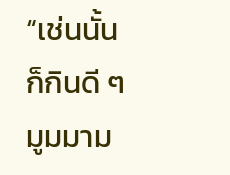“เช่นนั้นก็กินดี ๆ มูมมาม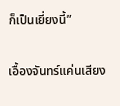ก็เป็นเยี่ยงนี้”

เอื้องจันทร์แค่นเสียง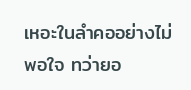เหอะในลำคออย่างไม่พอใจ ทว่ายอ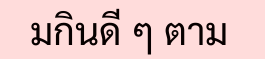มกินดี ๆ ตาม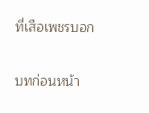ที่เสือเพชรบอก

บทก่อนหน้า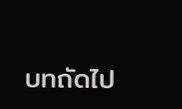บทถัดไป